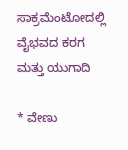ಸಾಕ್ರಮೆಂಟೋದಲ್ಲಿ ವೈಭವದ ಕರಗ ಮತ್ತು ಯುಗಾದಿ

* ವೇಣು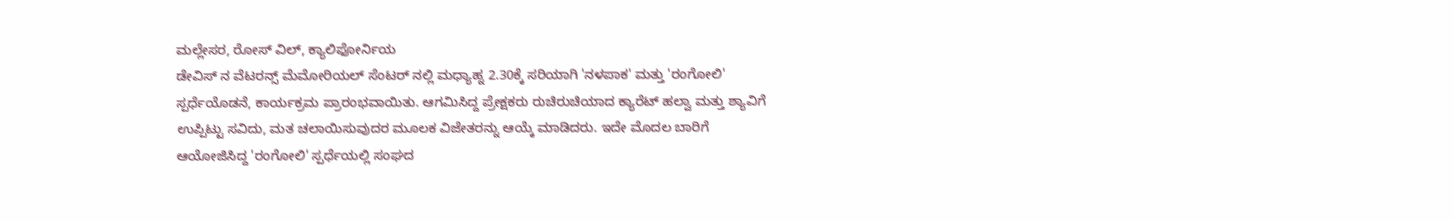ಮಲ್ಲೇಸರ, ರೋಸ್ ವಿಲ್, ಕ್ಯಾಲಿಫೋರ್ನಿಯ
ಡೇವಿಸ್ ನ ವೆಟರನ್ಸ್ ಮೆಮೋರಿಯಲ್ ಸೆಂಟರ್ ನಲ್ಲಿ ಮಧ್ಯಾಹ್ನ 2.30ಕ್ಕೆ ಸರಿಯಾಗಿ 'ನಳಪಾಕ' ಮತ್ತು 'ರಂಗೋಲಿ' ಸ್ಪರ್ಧೆಯೊಡನೆ, ಕಾರ್ಯಕ್ರಮ ಪ್ರಾರಂಭವಾಯಿತು. ಆಗಮಿಸಿದ್ದ ಪ್ರೇಕ್ಷಕರು ರುಚಿರುಚಿಯಾದ ಕ್ಯಾರೆಟ್ ಹಲ್ವಾ ಮತ್ತು ಶ್ಯಾವಿಗೆ ಉಪ್ಪಿಟ್ಟು ಸವಿದು, ಮತ ಚಲಾಯಿಸುವುದರ ಮೂಲಕ ವಿಜೇತರನ್ನು ಆಯ್ಕೆ ಮಾಡಿದರು. ಇದೇ ಮೊದಲ ಬಾರಿಗೆ ಆಯೋಜಿಸಿದ್ದ 'ರಂಗೋಲಿ' ಸ್ಪರ್ಧೆಯಲ್ಲಿ ಸಂಘದ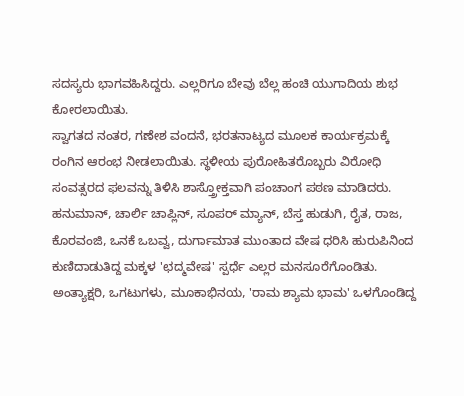ಸದಸ್ಯರು ಭಾಗವಹಿಸಿದ್ದರು. ಎಲ್ಲರಿಗೂ ಬೇವು ಬೆಲ್ಲ ಹಂಚಿ ಯುಗಾದಿಯ ಶುಭ ಕೋರಲಾಯಿತು.
ಸ್ವಾಗತದ ನಂತರ, ಗಣೇಶ ವಂದನೆ, ಭರತನಾಟ್ಯದ ಮೂಲಕ ಕಾರ್ಯಕ್ರಮಕ್ಕೆ ರಂಗಿನ ಆರಂಭ ನೀಡಲಾಯಿತು. ಸ್ಥಳೀಯ ಪುರೋಹಿತರೊಬ್ಬರು ವಿರೋಧಿ ಸಂವತ್ಸರದ ಫಲವನ್ನು ತಿಳಿಸಿ ಶಾಸ್ತ್ರೋಕ್ತವಾಗಿ ಪಂಚಾಂಗ ಪಠಣ ಮಾಡಿದರು. ಹನುಮಾನ್, ಚಾರ್ಲಿ ಚಾಪ್ಲಿನ್, ಸೂಪರ್ ಮ್ಯಾನ್, ಬೆಸ್ತ ಹುಡುಗಿ, ರೈತ, ರಾಜ, ಕೊರವಂಜಿ, ಒನಕೆ ಒಬವ್ವ, ದುರ್ಗಾಮಾತ ಮುಂತಾದ ವೇಷ ಧರಿಸಿ ಹುರುಪಿನಿಂದ ಕುಣಿದಾಡುತಿದ್ದ ಮಕ್ಕಳ 'ಛದ್ಮವೇಷ' ಸ್ಪರ್ಧೆ ಎಲ್ಲರ ಮನಸೂರೆಗೊಂಡಿತು. ಅಂತ್ಯಾಕ್ಷರಿ, ಒಗಟುಗಳು, ಮೂಕಾಭಿನಯ, 'ರಾಮ ಶ್ಯಾಮ ಭಾಮ' ಒಳಗೊಂಡಿದ್ದ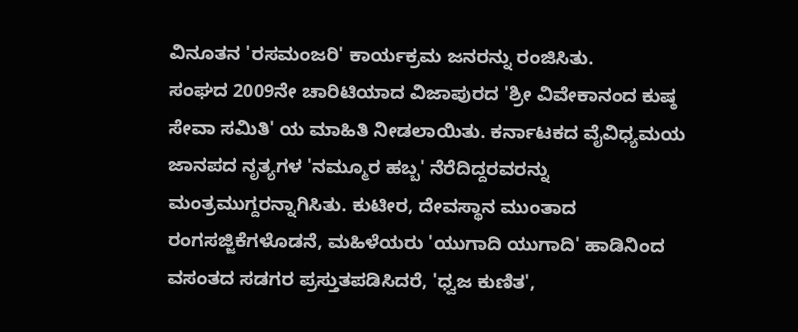ವಿನೂತನ 'ರಸಮಂಜರಿ' ಕಾರ್ಯಕ್ರಮ ಜನರನ್ನು ರಂಜಿಸಿತು.
ಸಂಘದ 2009ನೇ ಚಾರಿಟಿಯಾದ ವಿಜಾಪುರದ 'ಶ್ರೀ ವಿವೇಕಾನಂದ ಕುಷ್ಠ ಸೇವಾ ಸಮಿತಿ' ಯ ಮಾಹಿತಿ ನೀಡಲಾಯಿತು. ಕರ್ನಾಟಕದ ವೈವಿಧ್ಯಮಯ ಜಾನಪದ ನೃತ್ಯಗಳ 'ನಮ್ಮೂರ ಹಬ್ಬ' ನೆರೆದಿದ್ದರವರನ್ನು ಮಂತ್ರಮುಗ್ದರನ್ನಾಗಿಸಿತು. ಕುಟೀರ, ದೇವಸ್ಥಾನ ಮುಂತಾದ ರಂಗಸಜ್ಜಿಕೆಗಳೊಡನೆ, ಮಹಿಳೆಯರು 'ಯುಗಾದಿ ಯುಗಾದಿ' ಹಾಡಿನಿಂದ ವಸಂತದ ಸಡಗರ ಪ್ರಸ್ತುತಪಡಿಸಿದರೆ, 'ಧ್ವಜ ಕುಣಿತ',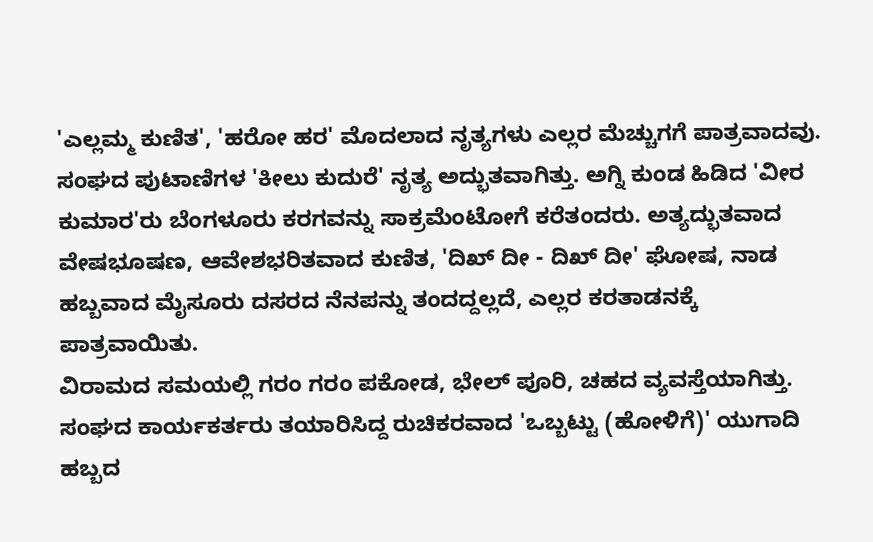'ಎಲ್ಲಮ್ಮ ಕುಣಿತ', 'ಹರೋ ಹರ' ಮೊದಲಾದ ನೃತ್ಯಗಳು ಎಲ್ಲರ ಮೆಚ್ಚುಗಗೆ ಪಾತ್ರವಾದವು. ಸಂಘದ ಪುಟಾಣಿಗಳ 'ಕೀಲು ಕುದುರೆ' ನೃತ್ಯ ಅದ್ಭುತವಾಗಿತ್ತು. ಅಗ್ನಿ ಕುಂಡ ಹಿಡಿದ 'ವೀರ ಕುಮಾರ'ರು ಬೆಂಗಳೂರು ಕರಗವನ್ನು ಸಾಕ್ರಮೆಂಟೋಗೆ ಕರೆತಂದರು. ಅತ್ಯದ್ಭುತವಾದ ವೇಷಭೂಷಣ, ಆವೇಶಭರಿತವಾದ ಕುಣಿತ, 'ದಿಖ್ ದೀ - ದಿಖ್ ದೀ' ಘೋಷ, ನಾಡ ಹಬ್ಬವಾದ ಮೈಸೂರು ದಸರದ ನೆನಪನ್ನು ತಂದದ್ದಲ್ಲದೆ, ಎಲ್ಲರ ಕರತಾಡನಕ್ಕೆ ಪಾತ್ರವಾಯಿತು.
ವಿರಾಮದ ಸಮಯಲ್ಲಿ ಗರಂ ಗರಂ ಪಕೋಡ, ಭೇಲ್ ಪೂರಿ, ಚಹದ ವ್ಯವಸ್ತೆಯಾಗಿತ್ತು. ಸಂಘದ ಕಾರ್ಯಕರ್ತರು ತಯಾರಿಸಿದ್ದ ರುಚಿಕರವಾದ 'ಒಬ್ಬಟ್ಟು (ಹೋಳಿಗೆ)' ಯುಗಾದಿ ಹಬ್ಬದ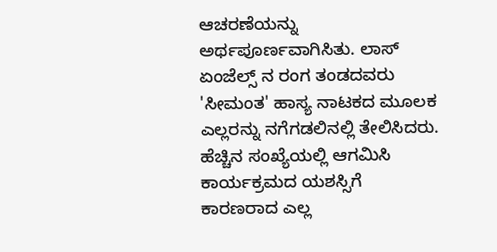ಆಚರಣೆಯನ್ನು ಅರ್ಥಪೂರ್ಣವಾಗಿಸಿತು. ಲಾಸ್ ಏಂಜೆಲ್ಸ್ ನ ರಂಗ ತಂಡದವರು 'ಸೀಮಂತ' ಹಾಸ್ಯ ನಾಟಕದ ಮೂಲಕ ಎಲ್ಲರನ್ನು ನಗೆಗಡಲಿನಲ್ಲಿ ತೇಲಿಸಿದರು.
ಹೆಚ್ಚಿನ ಸಂಖ್ಯೆಯಲ್ಲಿ ಆಗಮಿಸಿ ಕಾರ್ಯಕ್ರಮದ ಯಶಸ್ಸಿಗೆ ಕಾರಣರಾದ ಎಲ್ಲ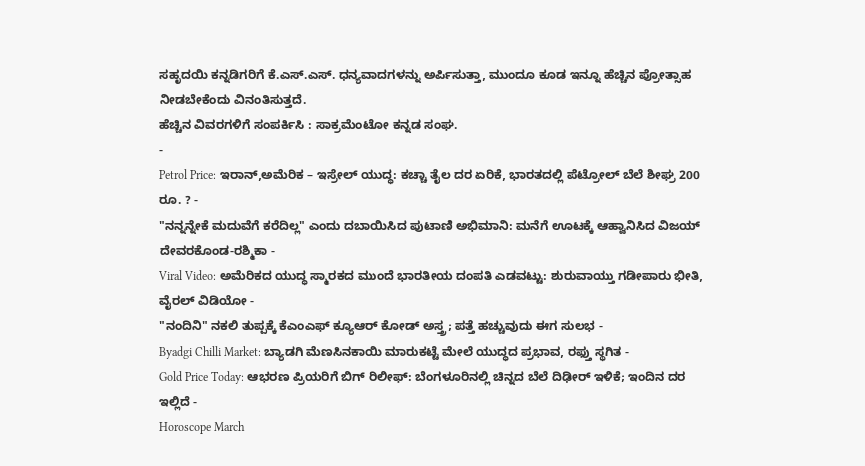ಸಹೃದಯಿ ಕನ್ನಡಿಗರಿಗೆ ಕೆ.ಎಸ್.ಎಸ್. ಧನ್ಯವಾದಗಳನ್ನು ಅರ್ಪಿಸುತ್ತಾ, ಮುಂದೂ ಕೂಡ ಇನ್ನೂ ಹೆಚ್ಚಿನ ಪ್ರೋತ್ಸಾಹ ನೀಡಬೇಕೆಂದು ವಿನಂತಿಸುತ್ತದೆ.
ಹೆಚ್ಚಿನ ವಿವರಗಳಿಗೆ ಸಂಪರ್ಕಿಸಿ : ಸಾಕ್ರಮೆಂಟೋ ಕನ್ನಡ ಸಂಘ.
-
Petrol Price: ಇರಾನ್,ಅಮೆರಿಕ – ಇಸ್ರೇಲ್ ಯುದ್ಧ: ಕಚ್ಚಾ ತೈಲ ದರ ಏರಿಕೆ, ಭಾರತದಲ್ಲಿ ಪೆಟ್ರೋಲ್ ಬೆಲೆ ಶೀಘ್ರ 200 ರೂ. ? -
"ನನ್ನನ್ನೇಕೆ ಮದುವೆಗೆ ಕರೆದಿಲ್ಲ" ಎಂದು ದಬಾಯಿಸಿದ ಪುಟಾಣಿ ಅಭಿಮಾನಿ: ಮನೆಗೆ ಊಟಕ್ಕೆ ಆಹ್ವಾನಿಸಿದ ವಿಜಯ್ ದೇವರಕೊಂಡ-ರಶ್ಮಿಕಾ -
Viral Video: ಅಮೆರಿಕದ ಯುದ್ಧ ಸ್ಮಾರಕದ ಮುಂದೆ ಭಾರತೀಯ ದಂಪತಿ ಎಡವಟ್ಟು: ಶುರುವಾಯ್ತು ಗಡೀಪಾರು ಭೀತಿ, ವೈರಲ್ ವಿಡಿಯೋ -
"ನಂದಿನಿ" ನಕಲಿ ತುಪ್ಪಕ್ಕೆ ಕೆಎಂಎಫ್ ಕ್ಯೂಆರ್ ಕೋಡ್ ಅಸ್ತ್ರ; ಪತ್ತೆ ಹಚ್ಚುವುದು ಈಗ ಸುಲಭ -
Byadgi Chilli Market: ಬ್ಯಾಡಗಿ ಮೆಣಸಿನಕಾಯಿ ಮಾರುಕಟ್ಟೆ ಮೇಲೆ ಯುದ್ಧದ ಪ್ರಭಾವ, ರಫ್ತು ಸ್ಥಗಿತ -
Gold Price Today: ಆಭರಣ ಪ್ರಿಯರಿಗೆ ಬಿಗ್ ರಿಲೀಫ್: ಬೆಂಗಳೂರಿನಲ್ಲಿ ಚಿನ್ನದ ಬೆಲೆ ದಿಢೀರ್ ಇಳಿಕೆ; ಇಂದಿನ ದರ ಇಲ್ಲಿದೆ -
Horoscope March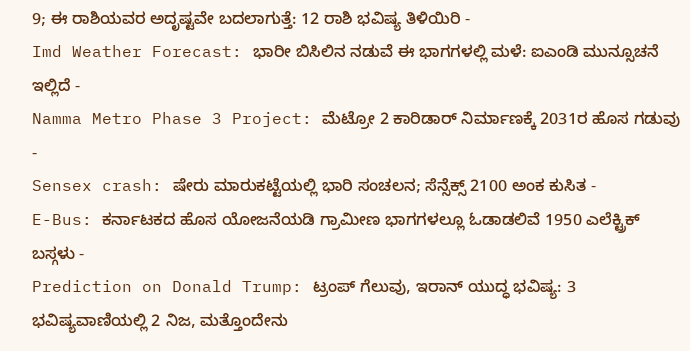9; ಈ ರಾಶಿಯವರ ಅದೃಷ್ಟವೇ ಬದಲಾಗುತ್ತೆ: 12 ರಾಶಿ ಭವಿಷ್ಯ ತಿಳಿಯಿರಿ -
Imd Weather Forecast: ಭಾರೀ ಬಿಸಿಲಿನ ನಡುವೆ ಈ ಭಾಗಗಳಲ್ಲಿ ಮಳೆ: ಐಎಂಡಿ ಮುನ್ಸೂಚನೆ ಇಲ್ಲಿದೆ -
Namma Metro Phase 3 Project: ಮೆಟ್ರೋ 2 ಕಾರಿಡಾರ್ ನಿರ್ಮಾಣಕ್ಕೆ 2031ರ ಹೊಸ ಗಡುವು -
Sensex crash: ಷೇರು ಮಾರುಕಟ್ಟೆಯಲ್ಲಿ ಭಾರಿ ಸಂಚಲನ; ಸೆನ್ಸೆಕ್ಸ್ 2100 ಅಂಕ ಕುಸಿತ -
E-Bus: ಕರ್ನಾಟಕದ ಹೊಸ ಯೋಜನೆಯಡಿ ಗ್ರಾಮೀಣ ಭಾಗಗಳಲ್ಲೂ ಓಡಾಡಲಿವೆ 1950 ಎಲೆಕ್ಟ್ರಿಕ್ ಬಸ್ಗಳು -
Prediction on Donald Trump: ಟ್ರಂಪ್ ಗೆಲುವು, ಇರಾನ್ ಯುದ್ಧ ಭವಿಷ್ಯ: 3 ಭವಿಷ್ಯವಾಣಿಯಲ್ಲಿ 2 ನಿಜ, ಮತ್ತೊಂದೇನು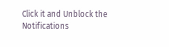Click it and Unblock the Notifications